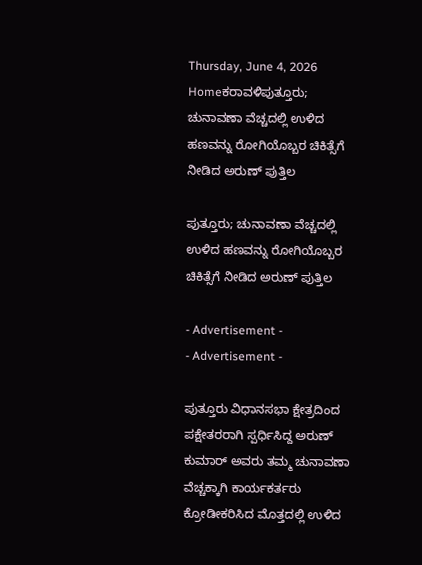Thursday, June 4, 2026
Homeಕರಾವಳಿಪುತ್ತೂರು; ಚುನಾವಣಾ ವೆಚ್ಚದಲ್ಲಿ ಉಳಿದ ಹಣವನ್ನು ರೋಗಿಯೊಬ್ಬರ ಚಿಕಿತ್ಸೆಗೆ ನೀಡಿದ ಅರುಣ್ ಪುತ್ತಿಲ

ಪುತ್ತೂರು; ಚುನಾವಣಾ ವೆಚ್ಚದಲ್ಲಿ ಉಳಿದ ಹಣವನ್ನು ರೋಗಿಯೊಬ್ಬರ ಚಿಕಿತ್ಸೆಗೆ ನೀಡಿದ ಅರುಣ್ ಪುತ್ತಿಲ

- Advertisement -
- Advertisement -

ಪುತ್ತೂರು ವಿಧಾನಸಭಾ ಕ್ಷೇತ್ರದಿಂದ ಪಕ್ಷೇತರರಾಗಿ ಸ್ಪರ್ಧಿಸಿದ್ದ ಅರುಣ್ ಕುಮಾರ್ ಅವರು ತಮ್ಮ ಚುನಾವಣಾ ವೆಚ್ಚಕ್ಕಾಗಿ ಕಾರ್ಯಕರ್ತರು ಕ್ರೋಡೀಕರಿಸಿದ ಮೊತ್ತದಲ್ಲಿ ಉಳಿದ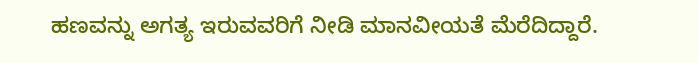ಹಣವನ್ನು ಅಗತ್ಯ ಇರುವವರಿಗೆ ನೀಡಿ ಮಾನವೀಯತೆ ಮೆರೆದಿದ್ದಾರೆ.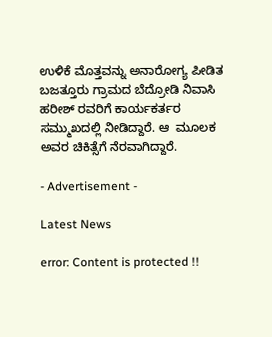ಉಳಿಕೆ ಮೊತ್ತವನ್ನು ಅನಾರೋಗ್ಯ ಪೀಡಿತ ಬಜತ್ತೂರು ಗ್ರಾಮದ ಬೆದ್ರೋಡಿ ನಿವಾಸಿ ಹರೀಶ್ ರವರಿಗೆ ಕಾರ್ಯಕರ್ತರ ಸಮ್ಮುಖದಲ್ಲಿ ನೀಡಿದ್ದಾರೆ. ಆ  ಮೂಲಕ ಅವರ ಚಿಕಿತ್ಸೆಗೆ ನೆರವಾಗಿದ್ದಾರೆ.

- Advertisement -

Latest News

error: Content is protected !!